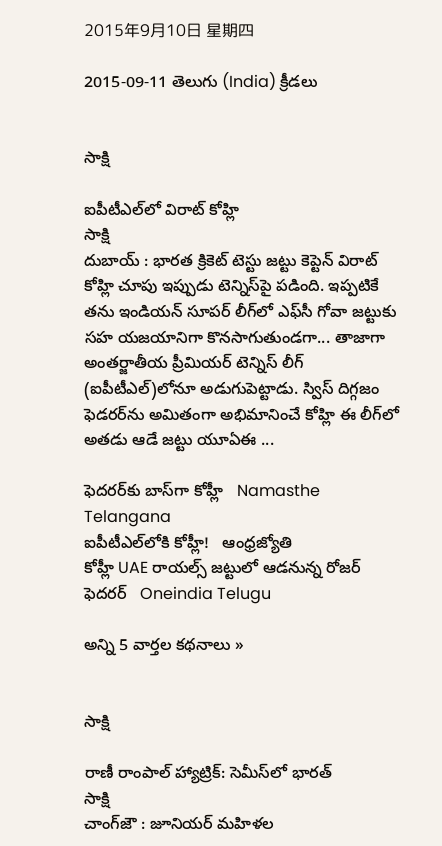2015年9月10日 星期四

2015-09-11 తెలుగు (India) క్రీడలు


సాక్షి

ఐపీటీఎల్‌లో విరాట్ కోహ్లి
సాక్షి
దుబాయ్ : భారత క్రికెట్ టెస్టు జట్టు కెప్టెన్ విరాట్ కోహ్లి చూపు ఇప్పుడు టెన్నిస్‌పై పడింది. ఇప్పటికే తను ఇండియన్ సూపర్ లీగ్‌లో ఎఫ్‌సీ గోవా జట్టుకు సహ యజయానిగా కొనసాగుతుండగా... తాజాగా అంతర్జాతీయ ప్రీమియర్ టెన్నిస్ లీగ్ (ఐపీటీఎల్)లోనూ అడుగుపెట్టాడు. స్విస్ దిగ్గజం ఫెడరర్‌ను అమితంగా అభిమానించే కోహ్లి ఈ లీగ్‌లో అతడు ఆడే జట్టు యూఏఈ ...

ఫెదరర్‌కు బాస్‌గా కోహ్లీ   Namasthe Telangana
ఐపీటీఎల్‌లోకి కోహ్లీ!   ఆంధ్రజ్యోతి
కోహ్లీ UAE రాయల్స్ జట్టులో ఆడనున్న రోజర్ ఫెదరర్   Oneindia Telugu

అన్ని 5 వార్తల కథనాలు »


సాక్షి

రాణీ రాంపాల్ హ్యాట్రిక్: సెమీస్‌లో భారత్
సాక్షి
చాంగ్‌జౌ : జూనియర్ మహిళల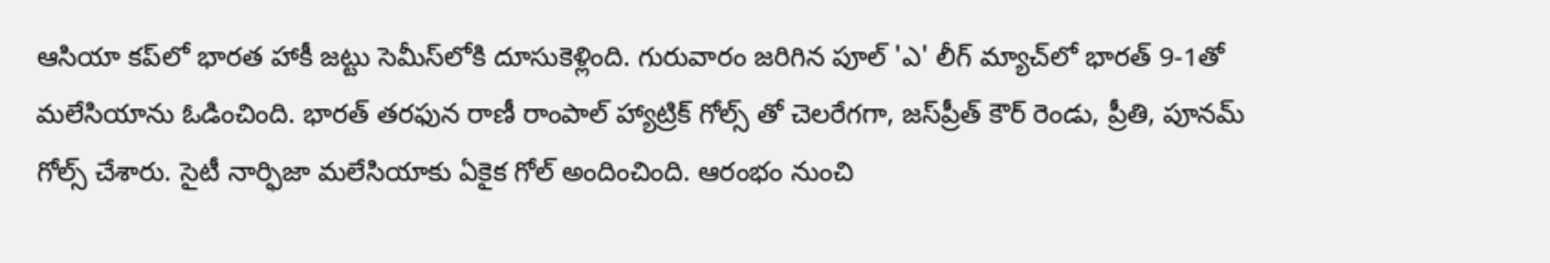ఆసియా కప్‌లో భారత హాకీ జట్టు సెమీస్‌లోకి దూసుకెళ్లింది. గురువారం జరిగిన పూల్ 'ఎ' లీగ్ మ్యాచ్‌లో భారత్ 9-1తో మలేసియాను ఓడించింది. భారత్ తరఫున రాణీ రాంపాల్ హ్యాట్రిక్ గోల్స్ తో చెలరేగగా, జస్‌ప్రీత్ కౌర్ రెండు, ప్రీతి, పూనమ్ గోల్స్ చేశారు. సైటీ నార్ఫిజా మలేసియాకు ఏకైక గోల్ అందించింది. ఆరంభం నుంచి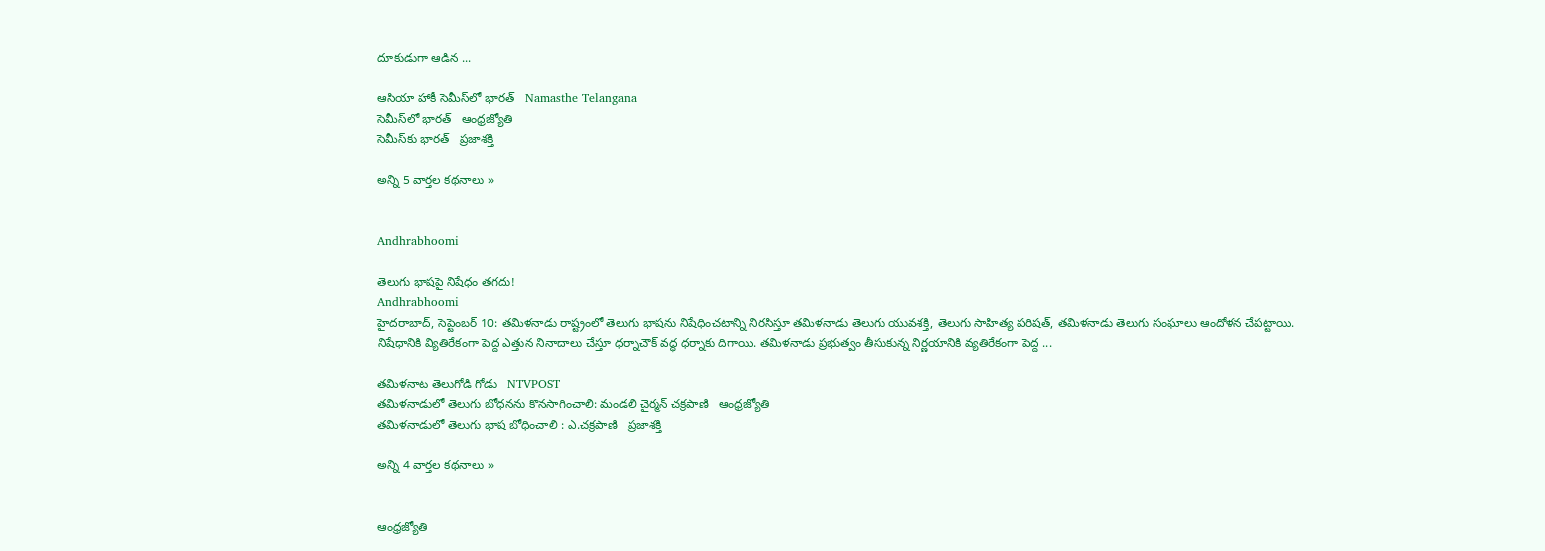దూకుడుగా ఆడిన ...

ఆసియా హాకీ సెమీస్‌లో భారత్   Namasthe Telangana
సెమీస్‌లో భారత్‌   ఆంధ్రజ్యోతి
సెమీస్‌కు భారత్‌   ప్రజాశక్తి

అన్ని 5 వార్తల కథనాలు »


Andhrabhoomi

తెలుగు భాషపై నిషేధం తగదు!
Andhrabhoomi
హైదరాబాద్, సెప్టెంబర్ 10: తమిళనాడు రాష్ట్రంలో తెలుగు భాషను నిషేధించటాన్ని నిరసిస్తూ తమిళనాడు తెలుగు యువశక్తి, తెలుగు సాహిత్య పరిషత్, తమిళనాడు తెలుగు సంఘాలు ఆందోళన చేపట్టాయి. నిషేధానికి వ్యితిరేకంగా పెద్ద ఎత్తున నినాదాలు చేస్తూ ధర్నాచౌక్ వద్ధ ధర్నాకు దిగాయి. తమిళనాడు ప్రభుత్వం తీసుకున్న నిర్ణయానికి వ్యతిరేకంగా పెద్ద ...

తమిళనాట తెలుగోడి గోడు   NTVPOST
తమిళనాడులో తెలుగు బోధనను కొనసాగించాలి: మండలి చైర్మన్ చక్రపాణి   ఆంధ్రజ్యోతి
తమిళనాడులో తెలుగు భాష బోధించాలి : ఎ.చక్రపాణి   ప్రజాశక్తి

అన్ని 4 వార్తల కథనాలు »


ఆంధ్రజ్యోతి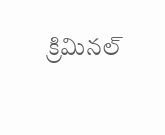క్రిమినల్‌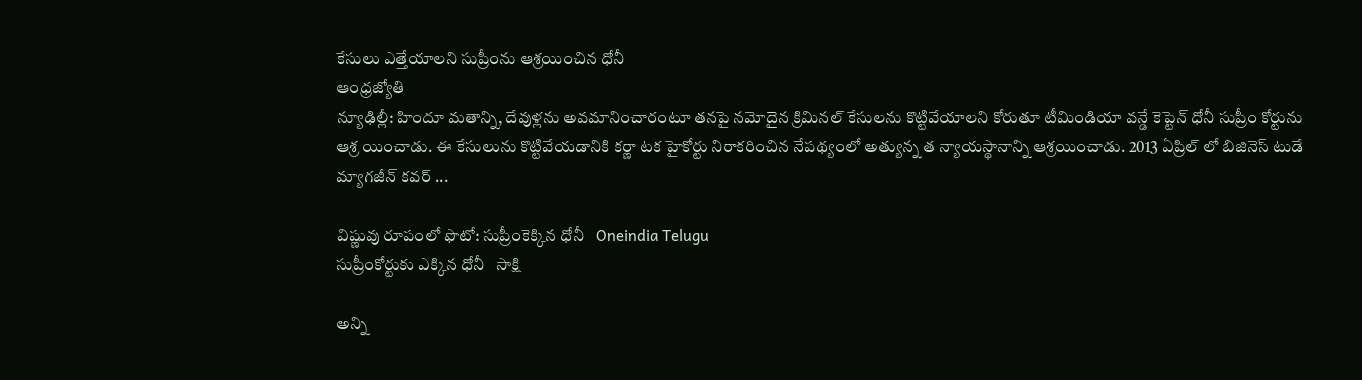కేసులు ఎత్తేయాలని సుప్రీంను ఆశ్రయించిన ధోనీ
ఆంధ్రజ్యోతి
న్యూఢిల్లీ: హిందూ మతాన్ని, దేవుళ్లను అవమానించారంటూ తనపై నమోదైన క్రిమినల్‌ కేసులను కొట్టివేయాలని కోరుతూ టీమిండియా వన్డే కెప్టెన్‌ ధోనీ సుప్రీం కోర్టును ఆశ్ర యించాడు. ఈ కేసులును కొట్టివేయడానికి కర్ణా టక హైకోర్టు నిరాకరించిన నేపథ్యంలో అత్యున్న త న్యాయస్థానాన్ని ఆశ్రయించాడు. 2013 ఏప్రిల్‌ లో బిజినెస్‌ టుడే మ్యాగజీన్‌ కవర్‌ ...

విష్ణువు రూపంలో ఫొటో: సుప్రీంకెక్కిన ధోనీ   Oneindia Telugu
సుప్రీంకోర్టుకు ఎక్కిన ధోనీ   సాక్షి

అన్ని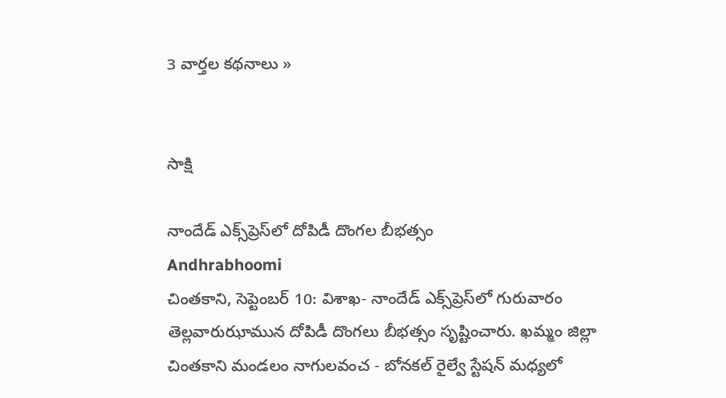3 వార్తల కథనాలు »


సాక్షి

నాందేడ్ ఎక్స్‌ప్రెస్‌లో దోపిడీ దొంగల బీభత్సం
Andhrabhoomi
చింతకాని, సెప్టెంబర్ 10: విశాఖ- నాందేడ్ ఎక్స్‌ప్రెస్‌లో గురువారం తెల్లవారుఝామున దోపిడీ దొంగలు బీభత్సం సృష్టించారు. ఖమ్మం జిల్లా చింతకాని మండలం నాగులవంచ - బోనకల్ రైల్వే స్టేషన్ మధ్యలో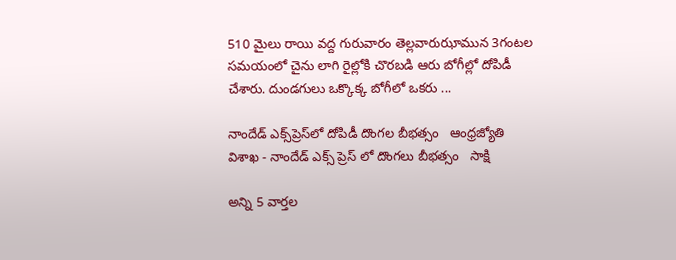510 మైలు రాయి వద్ద గురువారం తెల్లవారుఝామున 3గంటల సమయంలో చైను లాగి రైల్లోకి చొరబడి ఆరు బోగీల్లో దోపిడీ చేశారు. దుండగులు ఒక్కొక్క బోగీలో ఒకరు ...

నాందేడ్‌ ఎక్స్‌ప్రెస్‌లో దోపిడీ దొంగల బీభత్సం   ఆంధ్రజ్యోతి
విశాఖ - నాందేడ్ ఎక్స్ ప్రెస్ లో దొంగలు బీభత్సం   సాక్షి

అన్ని 5 వార్తల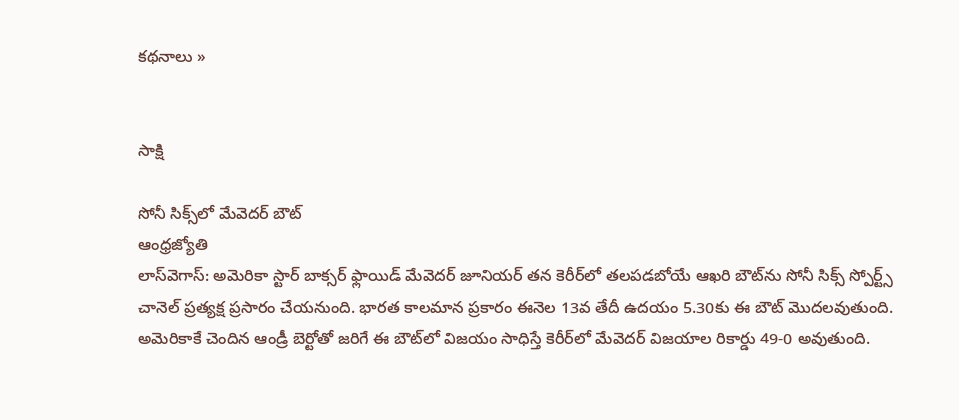కథనాలు »


సాక్షి

సోనీ సిక్స్‌లో మేవెదర్‌ బౌట్‌
ఆంధ్రజ్యోతి
లాస్‌వెగాస్‌: అమెరికా స్టార్‌ బాక్సర్‌ ఫ్లాయిడ్‌ మేవెదర్‌ జూనియర్‌ తన కెరీర్‌లో తలపడబోయే ఆఖరి బౌట్‌ను సోనీ సిక్స్‌ స్పోర్ట్స్‌ చానెల్‌ ప్రత్యక్ష ప్రసారం చేయనుంది. భారత కాలమాన ప్రకారం ఈనెల 13వ తేదీ ఉదయం 5.30కు ఈ బౌట్‌ మొదలవుతుంది. అమెరికాకే చెందిన ఆండ్రీ బెర్టోతో జరిగే ఈ బౌట్‌లో విజయం సాధిస్తే కెరీర్‌లో మేవెదర్‌ విజయాల రికార్డు 49-0 అవుతుంది.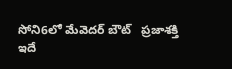సోని6లో మేవెదర్‌ బౌట్‌   ప్రజాశక్తి
ఇదే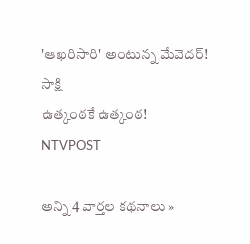'ఆఖరిసారి' అంటున్న మేవెదర్!   సాక్షి
ఉత్కంఠకే ఉత్కంఠ!   NTVPOST

అన్ని 4 వార్తల కథనాలు »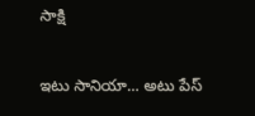సాక్షి

ఇటు సానియా... అటు పేస్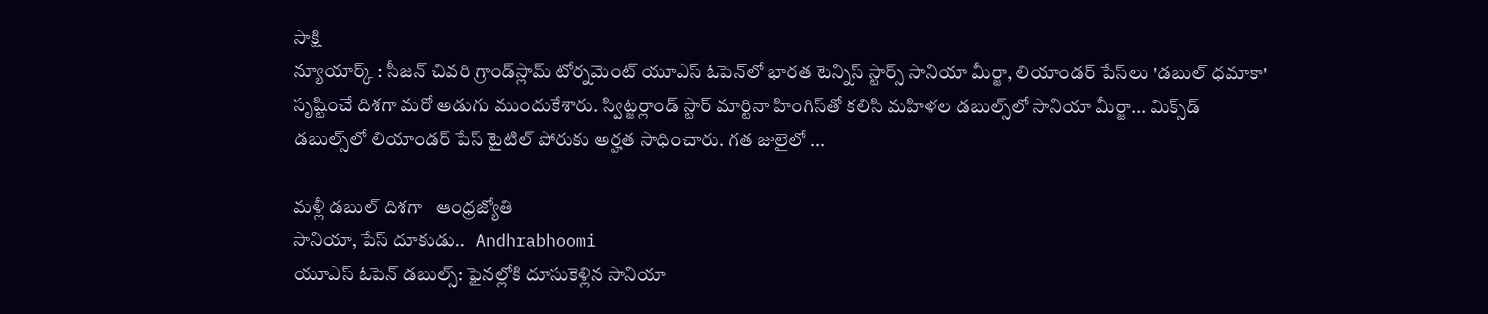సాక్షి
న్యూయార్క్ : సీజన్ చివరి గ్రాండ్‌స్లామ్ టోర్నమెంట్ యూఎస్ ఓపెన్‌లో భారత టెన్నిస్ స్టార్స్ సానియా మీర్జా, లియాండర్ పేస్‌లు 'డబుల్ ధమాకా' సృష్టించే దిశగా మరో అడుగు ముందుకేశారు. స్విట్జర్లాండ్ స్టార్ మార్టినా హింగిస్‌తో కలిసి మహిళల డబుల్స్‌లో సానియా మీర్జా... మిక్స్‌డ్ డబుల్స్‌లో లియాండర్ పేస్ టైటిల్ పోరుకు అర్హత సాధించారు. గత జులైలో ...

మళ్లీ డబుల్‌ దిశగా   ఆంధ్రజ్యోతి
సానియా, పేస్ దూకుడు..   Andhrabhoomi
యూఎస్ ఓపెన్ డబుల్స్: ఫైనల్లోకి దూసుకెళ్లిన సానియా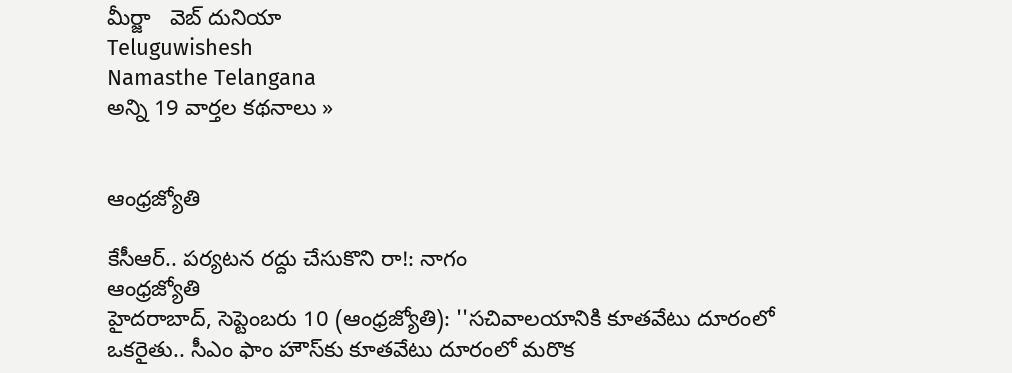మీర్జా   వెబ్ దునియా
Teluguwishesh
Namasthe Telangana
అన్ని 19 వార్తల కథనాలు »


ఆంధ్రజ్యోతి

కేసీఆర్‌.. పర్యటన రద్దు చేసుకొని రా!: నాగం
ఆంధ్రజ్యోతి
హైదరాబాద్‌, సెప్టెంబరు 10 (ఆంధ్రజ్యోతి): ''సచివాలయానికి కూతవేటు దూరంలో ఒకరైతు.. సీఎం ఫాం హౌస్‌కు కూతవేటు దూరంలో మరొక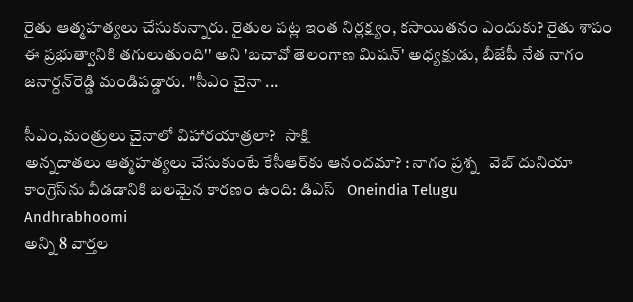రైతు ఆత్మహత్యలు చేసుకున్నారు. రైతుల పట్ల ఇంత నిర్లక్ష్యం, కసాయితనం ఎందుకు? రైతు శాపం ఈ ప్రభుత్వానికి తగులుతుంది'' అని 'బచావో తెలంగాణ మిషన్‌' అధ్యక్షుడు, బీజేపీ నేత నాగం జనార్దన్‌రెడ్డి మండిపడ్డారు. ''సీఎం చైనా ...

సీఎం,మంత్రులు చైనాలో విహారయాత్రలా?   సాక్షి
అన్నదాతలు ఆత్మహత్యలు చేసుకుంటే కేసీఆర్‌కు ఆనందమా? : నాగం ప్రశ్న   వెబ్ దునియా
కాంగ్రెస్‌ను వీడడానికి బలమైన కారణం ఉంది: డిఎస్   Oneindia Telugu
Andhrabhoomi
అన్ని 8 వార్తల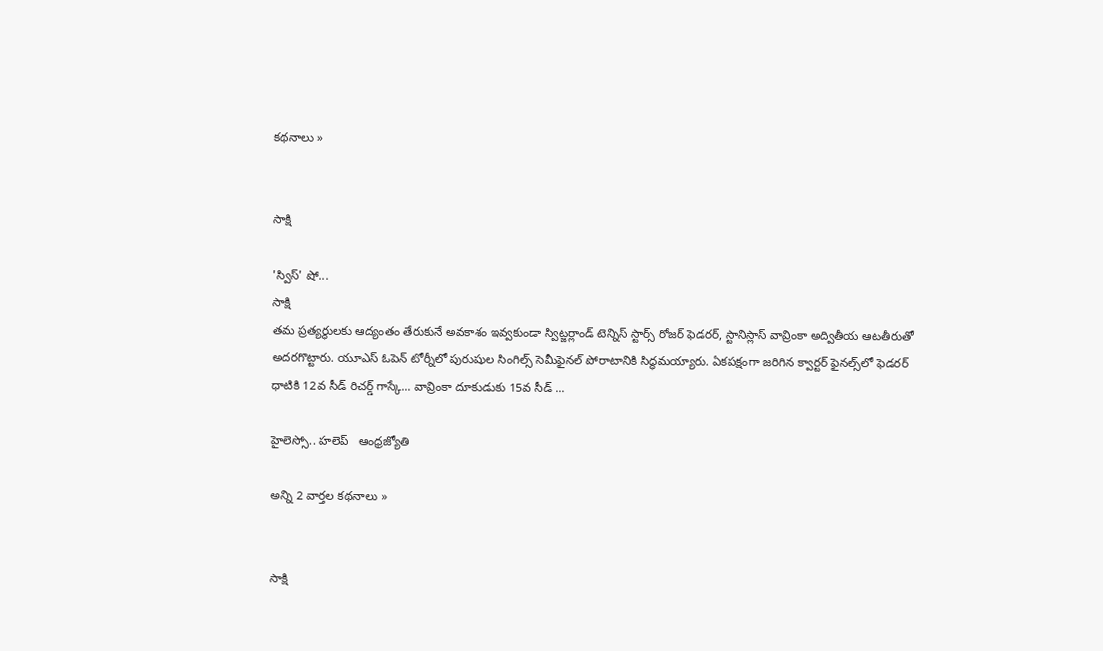కథనాలు »


సాక్షి

'స్విస్' షో...
సాక్షి
తమ ప్రత్యర్థులకు ఆద్యంతం తేరుకునే అవకాశం ఇవ్వకుండా స్విట్జర్లాండ్ టెన్నిస్ స్టార్స్ రోజర్ ఫెడరర్, స్టానిస్లాస్ వావ్రింకా అద్వితీయ ఆటతీరుతో అదరగొట్టారు. యూఎస్ ఓపెన్ టోర్నీలో పురుషుల సింగిల్స్ సెమీఫైనల్ పోరాటానికి సిద్ధమయ్యారు. ఏకపక్షంగా జరిగిన క్వార్టర్ ఫైనల్స్‌లో ఫెడరర్ ధాటికి 12వ సీడ్ రిచర్డ్ గాస్కే... వావ్రింకా దూకుడుకు 15వ సీడ్ ...

హైలెస్సో.. హలెప్‌   ఆంధ్రజ్యోతి

అన్ని 2 వార్తల కథనాలు »


సాక్షి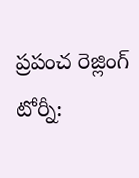ప్రపంచ రెజ్లింగ్ టోర్నీ: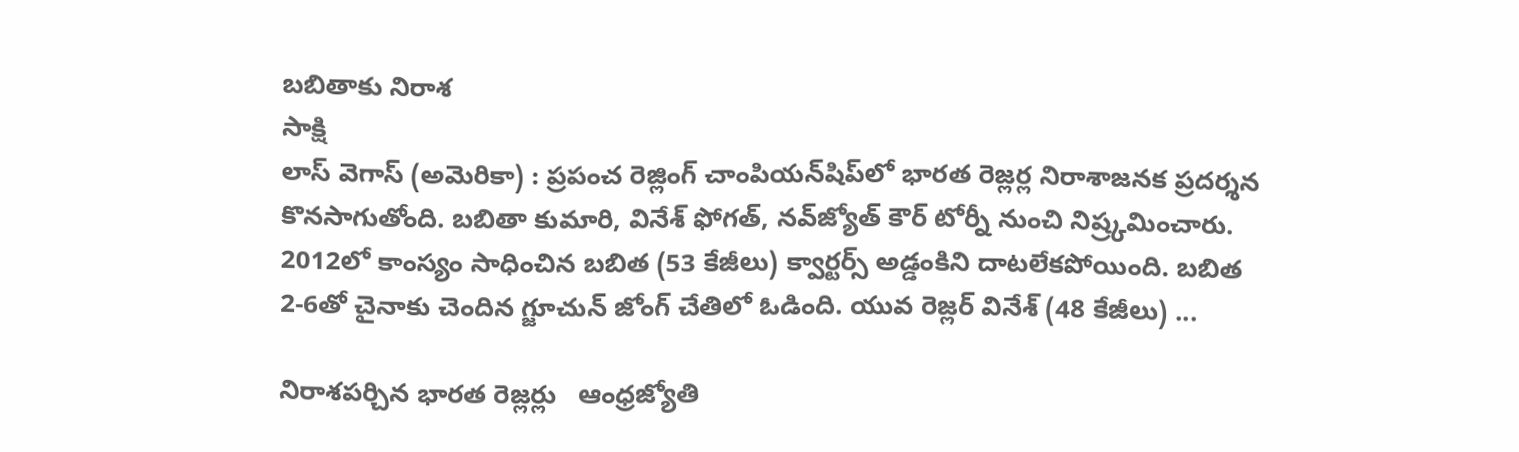బబితాకు నిరాశ
సాక్షి
లాస్ వెగాస్ (అమెరికా) : ప్రపంచ రెజ్లింగ్ చాంపియన్‌షిప్‌లో భారత రెజ్లర్ల నిరాశాజనక ప్రదర్శన కొనసాగుతోంది. బబితా కుమారి, వినేశ్ ఫోగత్, నవ్‌జ్యోత్ కౌర్ టోర్నీ నుంచి నిష్ర్కమించారు. 2012లో కాంస్యం సాధించిన బబిత (53 కేజీలు) క్వార్టర్స్ అడ్డంకిని దాటలేకపోయింది. బబిత 2-6తో చైనాకు చెందిన గ్జూచున్ జోంగ్ చేతిలో ఓడింది. యువ రెజ్లర్ వినేశ్ (48 కేజీలు) ...

నిరాశపర్చిన భారత రెజ్లర్లు   ఆంధ్రజ్యోతి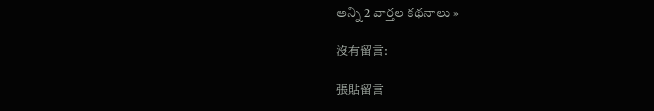అన్ని 2 వార్తల కథనాలు »

沒有留言:

張貼留言